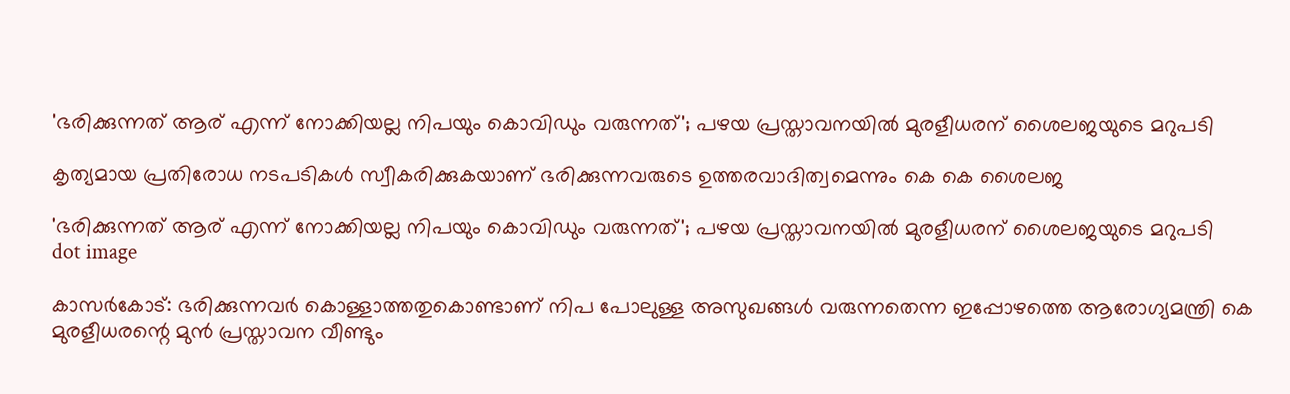'ഭരിക്കുന്നത് ആര് എന്ന് നോക്കിയല്ല നിപയും കൊവിഡും വരുന്നത്'; പഴയ പ്രസ്താവനയില്‍ മുരളീധരന് ശൈലജയുടെ മറുപടി

കൃത്യമായ പ്രതിരോധ നടപടികള്‍ സ്വീകരിക്കുകയാണ് ഭരിക്കുന്നവരുടെ ഉത്തരവാദിത്വമെന്നും കെ കെ ശൈലജ

'ഭരിക്കുന്നത് ആര് എന്ന് നോക്കിയല്ല നിപയും കൊവിഡും വരുന്നത്'; പഴയ പ്രസ്താവനയില്‍ മുരളീധരന് ശൈലജയുടെ മറുപടി
dot image

കാസര്‍കോട്: ഭരിക്കുന്നവര്‍ കൊള്ളാത്തതുകൊണ്ടാണ് നിപ പോലുള്ള അസുഖങ്ങള്‍ വരുന്നതെന്ന ഇപ്പോഴത്തെ ആരോഗ്യമന്ത്രി കെ മുരളീധരന്റെ മുന്‍ പ്രസ്താവന വീണ്ടും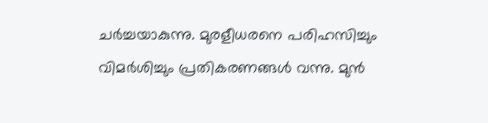ചർച്ചയാകുന്നു. മുരളീധരനെ പരിഹസിച്ചും വിമർശിച്ചും പ്രതികരണങ്ങൾ വന്നു. മുൻ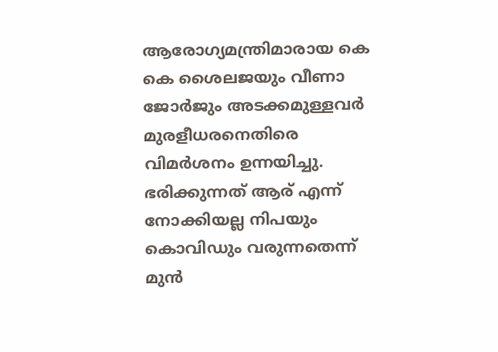ആരോഗ്യമന്ത്രിമാരായ കെ കെ ശൈലജയും വീണാ ജോർജും അടക്കമുള്ളവർ മുരളീധരനെതിരെ വിമർശനം ഉന്നയിച്ചു. ഭരിക്കുന്നത് ആര് എന്ന് നോക്കിയല്ല നിപയും കൊവിഡും വരുന്നതെന്ന് മുന്‍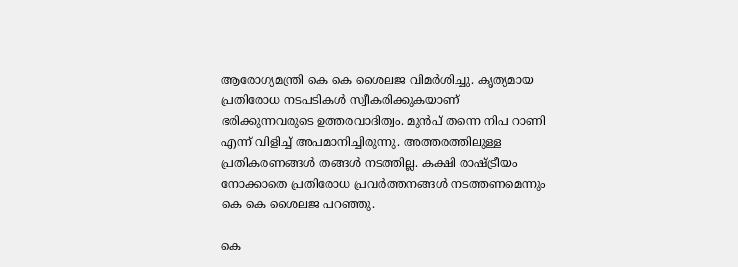ആരോഗ്യമന്ത്രി കെ കെ ശൈലജ വിമര്‍ശിച്ചു. കൃത്യമായ പ്രതിരോധ നടപടികള്‍ സ്വീകരിക്കുകയാണ് ഭരിക്കുന്നവരുടെ ഉത്തരവാദിത്വം. മുന്‍പ് തന്നെ നിപ റാണി എന്ന് വിളിച്ച് അപമാനിച്ചിരുന്നു. അത്തരത്തിലുള്ള പ്രതികരണങ്ങള്‍ തങ്ങള്‍ നടത്തില്ല. കക്ഷി രാഷ്ട്രീയം നോക്കാതെ പ്രതിരോധ പ്രവര്‍ത്തനങ്ങള്‍ നടത്തണമെന്നും കെ കെ ശൈലജ പറഞ്ഞു.

കെ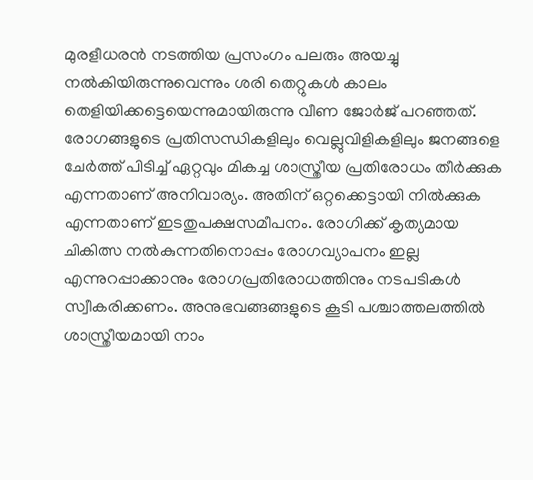മുരളീധരന്‍ നടത്തിയ പ്രസംഗം പലരും അയച്ചു നല്‍കിയിരുന്നുവെന്നും ശരി തെറ്റുകള്‍ കാലം തെളിയിക്കട്ടെയെന്നുമായിരുന്നു വീണ ജോര്‍ജ് പറഞ്ഞത്. രോഗങ്ങളുടെ പ്രതിസന്ധികളിലും വെല്ലുവിളികളിലും ജനങ്ങളെ ചേര്‍ത്ത് പിടിച്ച് ഏറ്റവും മികച്ച ശാസ്ത്രീയ പ്രതിരോധം തീര്‍ക്കുക എന്നതാണ് അനിവാര്യം. അതിന് ഒറ്റക്കെട്ടായി നില്‍ക്കുക എന്നതാണ് ഇടതുപക്ഷസമീപനം. രോഗിക്ക് കൃത്യമായ ചികിത്സ നല്‍കുന്നതിനൊപ്പം രോഗവ്യാപനം ഇല്ല എന്നുറപ്പാക്കാനും രോഗപ്രതിരോധത്തിനും നടപടികള്‍ സ്വീകരിക്കണം. അനുഭവങ്ങങ്ങളുടെ കൂടി പശ്ചാത്തലത്തില്‍ ശാസ്ത്രീയമായി നാം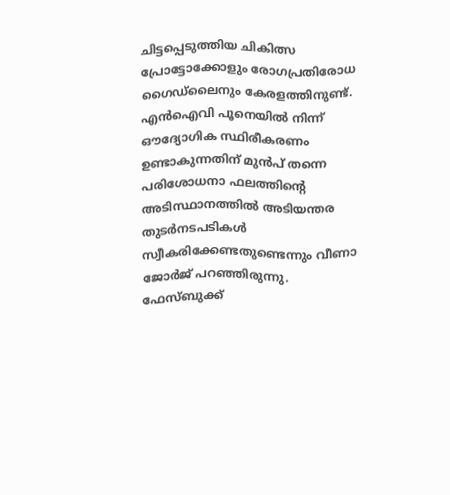ചിട്ടപ്പെടുത്തിയ ചികിത്സ പ്രോട്ടോക്കോളും രോഗപ്രതിരോധ ഗൈഡ്ലൈനും കേരളത്തിനുണ്ട്. എന്‍ഐവി പൂനെയില്‍ നിന്ന് ഔദ്യോഗിക സ്ഥിരീകരണം ഉണ്ടാകുന്നതിന് മുന്‍പ് തന്നെ പരിശോധനാ ഫലത്തിന്റെ അടിസ്ഥാനത്തില്‍ അടിയന്തര തുടര്‍നടപടികള്‍ സ്വീകരിക്കേണ്ടതുണ്ടെന്നും വീണാ ജോര്‍ജ് പറഞ്ഞിരുന്നു. ഫേസ്ബുക്ക്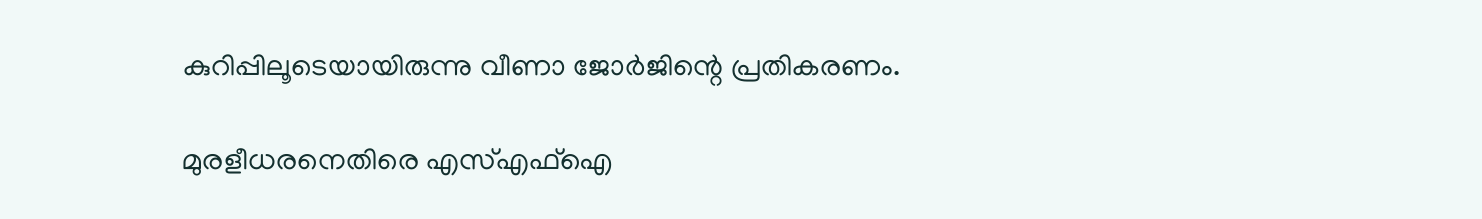കുറിപ്പിലൂടെയായിരുന്നു വീണാ ജോര്‍ജിന്റെ പ്രതികരണം.

മുരളീധരനെതിരെ എസ്എഫ്‌ഐ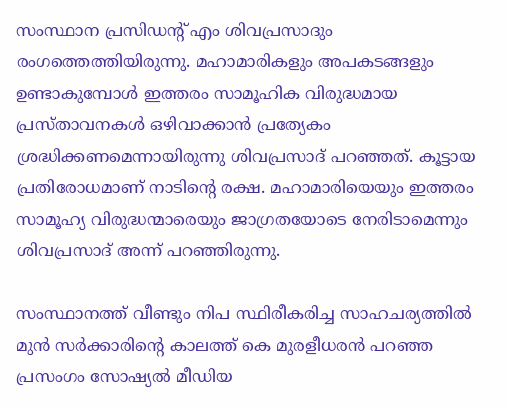സംസ്ഥാന പ്രസിഡന്റ് എം ശിവപ്രസാദും രംഗത്തെത്തിയിരുന്നു. മഹാമാരികളും അപകടങ്ങളും ഉണ്ടാകുമ്പോള്‍ ഇത്തരം സാമൂഹിക വിരുദ്ധമായ പ്രസ്താവനകള്‍ ഒഴിവാക്കാന്‍ പ്രത്യേകം ശ്രദ്ധിക്കണമെന്നായിരുന്നു ശിവപ്രസാദ് പറഞ്ഞത്. കൂട്ടായ പ്രതിരോധമാണ് നാടിന്റെ രക്ഷ. മഹാമാരിയെയും ഇത്തരം സാമൂഹ്യ വിരുദ്ധന്മാരെയും ജാഗ്രതയോടെ നേരിടാമെന്നും ശിവപ്രസാദ് അന്ന് പറഞ്ഞിരുന്നു.

സംസ്ഥാനത്ത് വീണ്ടും നിപ സ്ഥിരീകരിച്ച സാഹചര്യത്തില്‍ മുന്‍ സര്‍ക്കാരിന്റെ കാലത്ത് കെ മുരളീധരന്‍ പറഞ്ഞ പ്രസംഗം സോഷ്യല്‍ മീഡിയ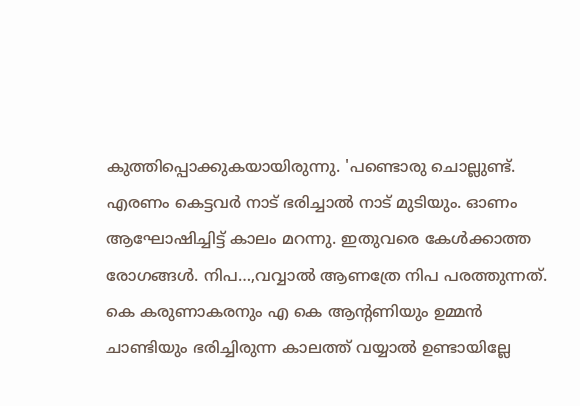കുത്തിപ്പൊക്കുകയായിരുന്നു. 'പണ്ടൊരു ചൊല്ലുണ്ട്. എരണം കെട്ടവര്‍ നാട് ഭരിച്ചാല്‍ നാട് മുടിയും. ഓണം ആഘോഷിച്ചിട്ട് കാലം മറന്നു. ഇതുവരെ കേള്‍ക്കാത്ത രോഗങ്ങള്‍. നിപ…,വവ്വാല്‍ ആണത്രേ നിപ പരത്തുന്നത്. കെ കരുണാകരനും എ കെ ആന്റണിയും ഉമ്മന്‍ ചാണ്ടിയും ഭരിച്ചിരുന്ന കാലത്ത് വയ്യാല്‍ ഉണ്ടായില്ലേ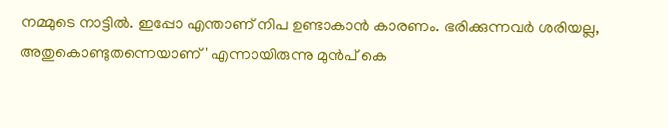നമ്മുടെ നാട്ടില്‍. ഇപ്പോ എന്താണ് നിപ ഉണ്ടാകാന്‍ കാരണം. ഭരിക്കുന്നവര്‍ ശരിയല്ല, അതുകൊണ്ടുതന്നെയാണ്' എന്നായിരുന്നു മുന്‍പ് കെ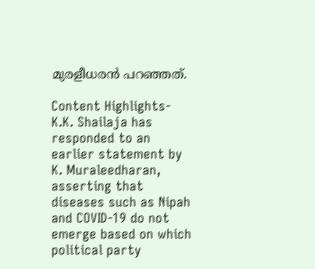മുരളീധരന്‍ പറഞ്ഞത്.

Content Highlights- K.K. Shailaja has responded to an earlier statement by K. Muraleedharan, asserting that diseases such as Nipah and COVID-19 do not emerge based on which political party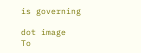is governing

dot image
To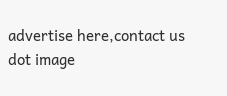advertise here,contact us
dot image